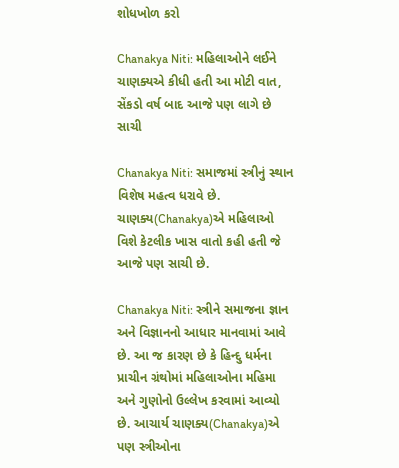શોધખોળ કરો

Chanakya Niti: મહિલાઓને લઈને ચાણક્યએ કીધી હતી આ મોટી વાત, સેંકડો વર્ષ બાદ આજે પણ લાગે છે સાચી

Chanakya Niti: સમાજમાં સ્ત્રીનું સ્થાન વિશેષ મહત્વ ધરાવે છે. ચાણક્ય(Chanakya)એ મહિલાઓ વિશે કેટલીક ખાસ વાતો કહી હતી જે આજે પણ સાચી છે.

Chanakya Niti: સ્ત્રીને સમાજના જ્ઞાન અને વિજ્ઞાનનો આધાર માનવામાં આવે છે. આ જ કારણ છે કે હિન્દુ ધર્મના પ્રાચીન ગ્રંથોમાં મહિલાઓના મહિમા અને ગુણોનો ઉલ્લેખ કરવામાં આવ્યો છે. આચાર્ય ચાણક્ય(Chanakya)એ પણ સ્ત્રીઓના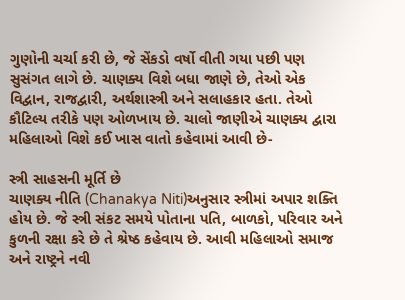ગુણોની ચર્ચા કરી છે, જે સેંકડો વર્ષો વીતી ગયા પછી પણ સુસંગત લાગે છે. ચાણક્ય વિશે બધા જાણે છે, તેઓ એક વિદ્વાન, રાજદ્વારી, અર્થશાસ્ત્રી અને સલાહકાર હતા. તેઓ કૌટિલ્ય તરીકે પણ ઓળખાય છે. ચાલો જાણીએ ચાણક્ય દ્વારા મહિલાઓ વિશે કઈ ખાસ વાતો કહેવામાં આવી છે-

સ્ત્રી સાહસની મૂર્તિ છે
ચાણક્ય નીતિ (Chanakya Niti)અનુસાર સ્ત્રીમાં અપાર શક્તિ હોય છે. જે સ્ત્રી સંકટ સમયે પોતાના પતિ, બાળકો, પરિવાર અને કુળની રક્ષા કરે છે તે શ્રેષ્ઠ કહેવાય છે. આવી મહિલાઓ સમાજ અને રાષ્ટ્રને નવી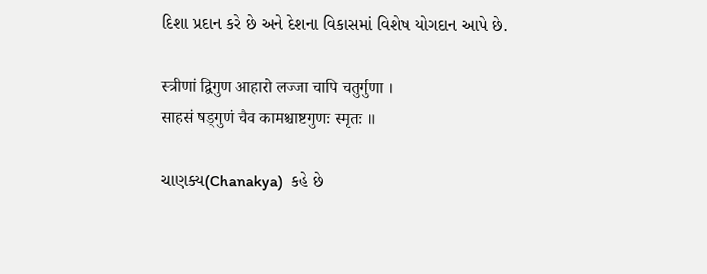દિશા પ્રદાન કરે છે અને દેશના વિકાસમાં વિશેષ યોગદાન આપે છે.

स्त्रीणां द्विगुण आहारो लज्जा चापि चतुर्गुणा ।
साहसं षड्गुणं चैव कामश्चाष्टगुणः स्मृतः ॥

ચાણક્ય(Chanakya)  કહે છે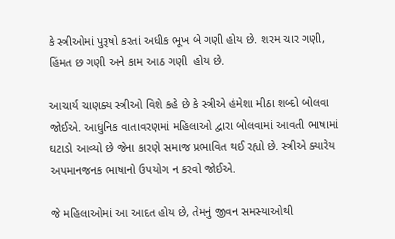કે સ્ત્રીઓમાં પુરૂષો કરતાં અધીક ભૂખ બે ગણી હોય છે. શરમ ચાર ગણી, હિંમત છ ગણી અને કામ આઠ ગણી  હોય છે.

આચાર્ય ચાણક્ય સ્ત્રીઓ વિશે કહે છે કે સ્ત્રીએ હંમેશા મીઠા શબ્દો બોલવા જોઈએ. આધુનિક વાતાવરણમાં મહિલાઓ દ્વારા બોલવામાં આવતી ભાષામાં ઘટાડો આવ્યો છે જેના કારણે સમાજ પ્રભાવિત થઈ રહ્યો છે. સ્ત્રીએ ક્યારેય અપમાનજનક ભાષાનો ઉપયોગ ન કરવો જોઈએ.

જે મહિલાઓમાં આ આદત હોય છે, તેમનું જીવન સમસ્યાઓથી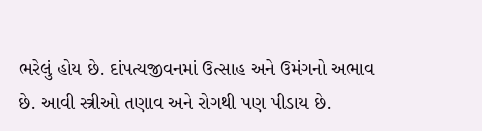ભરેલું હોય છે. દાંપત્યજીવનમાં ઉત્સાહ અને ઉમંગનો અભાવ છે. આવી સ્ત્રીઓ તણાવ અને રોગથી પણ પીડાય છે.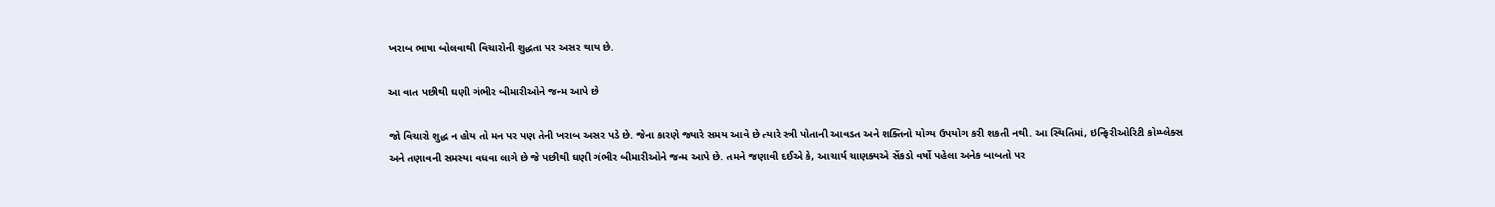ખરાબ ભાષા બોલવાથી વિચારોની શુદ્ધતા પર અસર થાય છે.

આ વાત પછીથી ઘણી ગંભીર બીમારીઓને જન્મ આપે છે

જો વિચારો શુદ્ધ ન હોય તો મન પર પણ તેની ખરાબ અસર પડે છે. જેના કારણે જ્યારે સમય આવે છે ત્યારે સ્ત્રી પોતાની આવડત અને શક્તિનો યોગ્ય ઉપયોગ કરી શકતી નથી. આ સ્થિતિમાં, ઇન્ફિરીઓરિટી કોમ્પ્લેક્સ અને તણાવની સમસ્યા વધવા લાગે છે જે પછીથી ઘણી ગંભીર બીમારીઓને જન્મ આપે છે. તમને જણાવી દઈએ કે, આચાર્ય ચાણક્યએ સેંકડો વર્ષો પહેલા અનેક બાબતો પર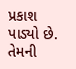પ્રકાશ પાડ્યો છે. તેમની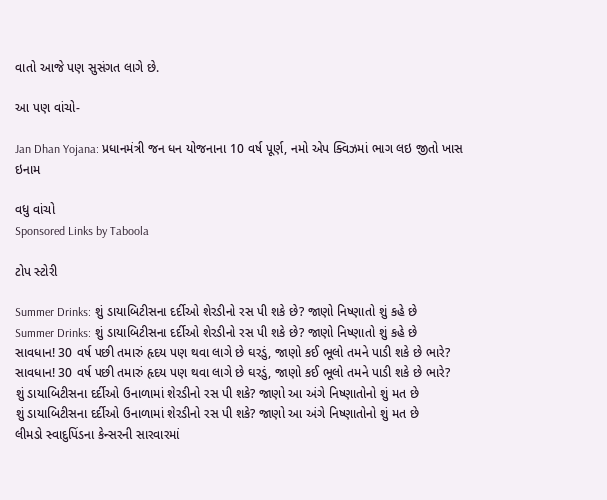વાતો આજે પણ સુસંગત લાગે છે.

આ પણ વાંચો-

Jan Dhan Yojana: પ્રધાનમંત્રી જન ધન યોજનાના 10 વર્ષ પૂર્ણ, નમો એપ ક્વિઝમાં ભાગ લઇ જીતો ખાસ ઇનામ

વધુ વાંચો
Sponsored Links by Taboola

ટોપ સ્ટોરી

Summer Drinks: શું ડાયાબિટીસના દર્દીઓ શેરડીનો રસ પી શકે છે? જાણો નિષ્ણાતો શું કહે છે
Summer Drinks: શું ડાયાબિટીસના દર્દીઓ શેરડીનો રસ પી શકે છે? જાણો નિષ્ણાતો શું કહે છે
સાવધાન! 30 વર્ષ પછી તમારું હૃદય પણ થવા લાગે છે ઘરડું, જાણો કઈ ભૂલો તમને પાડી શકે છે ભારે?
સાવધાન! 30 વર્ષ પછી તમારું હૃદય પણ થવા લાગે છે ઘરડું, જાણો કઈ ભૂલો તમને પાડી શકે છે ભારે?
શું ડાયાબિટીસના દર્દીઓ ઉનાળામાં શેરડીનો રસ પી શકે? જાણો આ અંગે નિષ્ણાતોનો શું મત છે
શું ડાયાબિટીસના દર્દીઓ ઉનાળામાં શેરડીનો રસ પી શકે? જાણો આ અંગે નિષ્ણાતોનો શું મત છે
લીમડો સ્વાદુપિંડના કેન્સરની સારવારમાં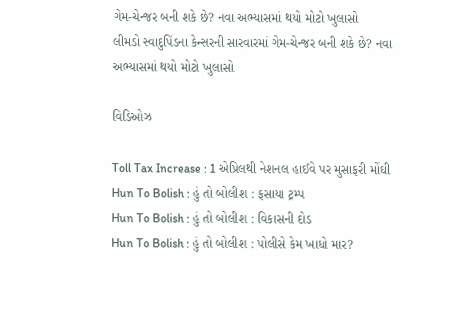ગેમ-ચેન્જર બની શકે છે? નવા અભ્યાસમાં થયો મોટો ખુલાસો
લીમડો સ્વાદુપિંડના કેન્સરની સારવારમાં ગેમ-ચેન્જર બની શકે છે? નવા અભ્યાસમાં થયો મોટો ખુલાસો

વિડિઓઝ

Toll Tax Increase : 1 એપ્રિલથી નેશનલ હાઈવે પર મુસાફરી મોંઘી
Hun To Bolish : હું તો બોલીશ : ફસાયા ટ્રમ્પ
Hun To Bolish : હું તો બોલીશ : વિકાસની દોડ
Hun To Bolish : હું તો બોલીશ : પોલીસે કેમ ખાધો માર?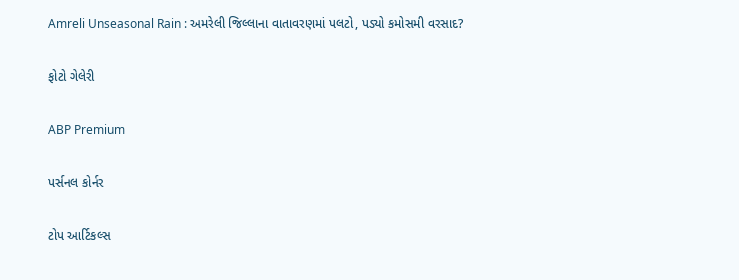Amreli Unseasonal Rain : અમરેલી જિલ્લાના વાતાવરણમાં પલટો, પડ્યો કમોસમી વરસાદ?

ફોટો ગેલેરી

ABP Premium

પર્સનલ કોર્નર

ટોપ આર્ટિકલ્સ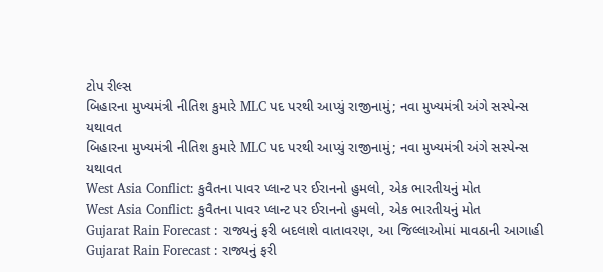ટોપ રીલ્સ
બિહારના મુખ્યમંત્રી નીતિશ કુમારે MLC પદ પરથી આપ્યું રાજીનામું; નવા મુખ્યમંત્રી અંગે સસ્પેન્સ યથાવત
બિહારના મુખ્યમંત્રી નીતિશ કુમારે MLC પદ પરથી આપ્યું રાજીનામું; નવા મુખ્યમંત્રી અંગે સસ્પેન્સ યથાવત
West Asia Conflict: કુવૈતના પાવર પ્લાન્ટ પર ઈરાનનો હુમલો, એક ભારતીયનું મોત
West Asia Conflict: કુવૈતના પાવર પ્લાન્ટ પર ઈરાનનો હુમલો, એક ભારતીયનું મોત
Gujarat Rain Forecast : રાજ્યનું ફરી બદલાશે વાતાવરણ, આ જિલ્લાઓમાં માવઠાની આગાહી
Gujarat Rain Forecast : રાજ્યનું ફરી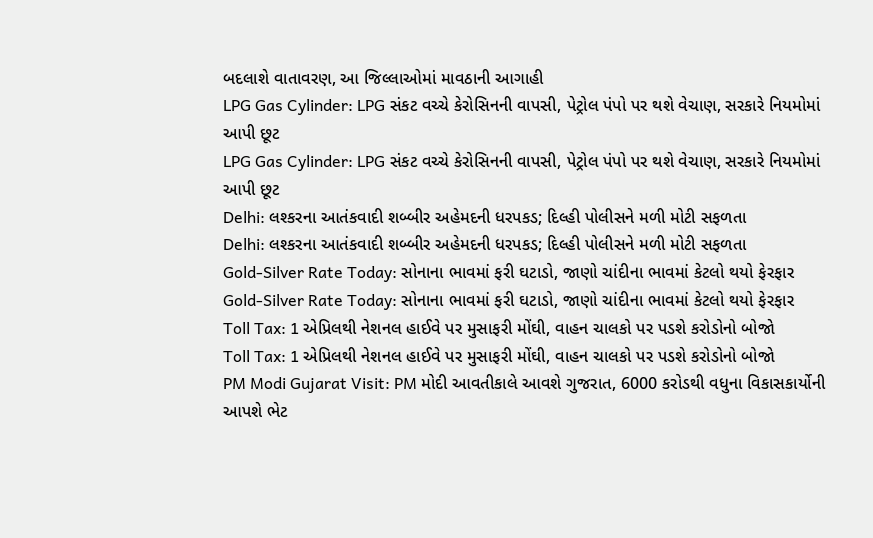બદલાશે વાતાવરણ, આ જિલ્લાઓમાં માવઠાની આગાહી
LPG Gas Cylinder: LPG સંકટ વચ્ચે કેરોસિનની વાપસી, પેટ્રોલ પંપો પર થશે વેચાણ, સરકારે નિયમોમાં આપી છૂટ
LPG Gas Cylinder: LPG સંકટ વચ્ચે કેરોસિનની વાપસી, પેટ્રોલ પંપો પર થશે વેચાણ, સરકારે નિયમોમાં આપી છૂટ
Delhi: લશ્કરના આતંકવાદી શબ્બીર અહેમદની ધરપકડ; દિલ્હી પોલીસને મળી મોટી સફળતા
Delhi: લશ્કરના આતંકવાદી શબ્બીર અહેમદની ધરપકડ; દિલ્હી પોલીસને મળી મોટી સફળતા
Gold-Silver Rate Today: સોનાના ભાવમાં ફરી ઘટાડો, જાણો ચાંદીના ભાવમાં કેટલો થયો ફેરફાર
Gold-Silver Rate Today: સોનાના ભાવમાં ફરી ઘટાડો, જાણો ચાંદીના ભાવમાં કેટલો થયો ફેરફાર
Toll Tax: 1 એપ્રિલથી નેશનલ હાઈવે પર મુસાફરી મોંઘી, વાહન ચાલકો પર પડશે કરોડોનો બોજો
Toll Tax: 1 એપ્રિલથી નેશનલ હાઈવે પર મુસાફરી મોંઘી, વાહન ચાલકો પર પડશે કરોડોનો બોજો
PM Modi Gujarat Visit: PM મોદી આવતીકાલે આવશે ગુજરાત, 6000 કરોડથી વધુના વિકાસકાર્યોની આપશે ભેટ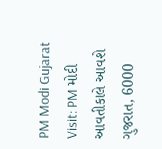PM Modi Gujarat Visit: PM મોદી આવતીકાલે આવશે ગુજરાત, 6000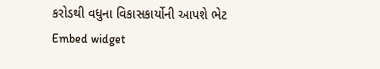કરોડથી વધુના વિકાસકાર્યોની આપશે ભેટ
Embed widget